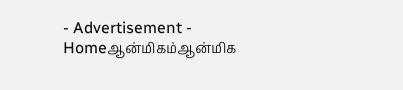- Advertisement -
Homeஆன்மிகம்ஆன்மிக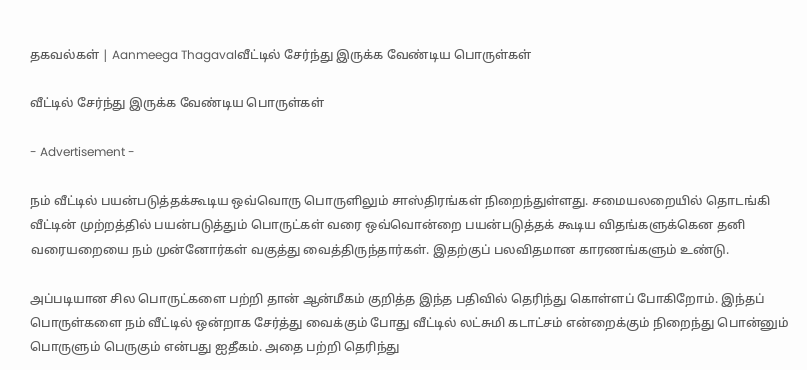தகவல்கள் | Aanmeega Thagavalவீட்டில் சேர்ந்து இருக்க வேண்டிய பொருள்கள்

வீட்டில் சேர்ந்து இருக்க வேண்டிய பொருள்கள்

- Advertisement -

நம் வீட்டில் பயன்படுத்தக்கூடிய ஒவ்வொரு பொருளிலும் சாஸ்திரங்கள் நிறைந்துள்ளது. சமையலறையில் தொடங்கி வீட்டின் முற்றத்தில் பயன்படுத்தும் பொருட்கள் வரை ஒவ்வொன்றை பயன்படுத்தக் கூடிய விதங்களுக்கென தனி வரையறையை நம் முன்னோர்கள் வகுத்து வைத்திருந்தார்கள். இதற்குப் பலவிதமான காரணங்களும் உண்டு.

அப்படியான சில பொருட்களை பற்றி தான் ஆன்மீகம் குறித்த இந்த பதிவில் தெரிந்து கொள்ளப் போகிறோம். இந்தப் பொருள்களை நம் வீட்டில் ஒன்றாக சேர்த்து வைக்கும் போது வீட்டில் லட்சுமி கடாட்சம் என்றைக்கும் நிறைந்து பொன்னும் பொருளும் பெருகும் என்பது ஐதீகம். அதை பற்றி தெரிந்து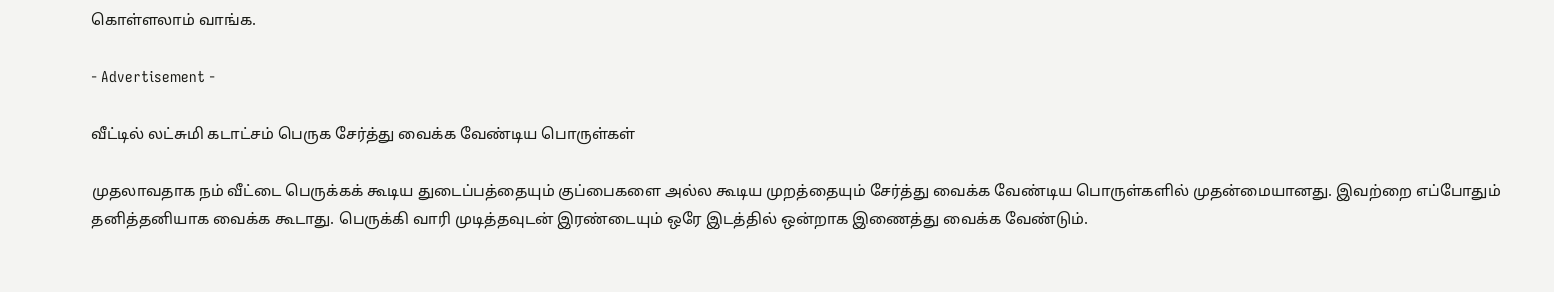கொள்ளலாம் வாங்க.

- Advertisement -

வீட்டில் லட்சுமி கடாட்சம் பெருக சேர்த்து வைக்க வேண்டிய பொருள்கள்

முதலாவதாக நம் வீட்டை பெருக்கக் கூடிய துடைப்பத்தையும் குப்பைகளை அல்ல கூடிய முறத்தையும் சேர்த்து வைக்க வேண்டிய பொருள்களில் முதன்மையானது. இவற்றை எப்போதும் தனித்தனியாக வைக்க கூடாது. பெருக்கி வாரி முடித்தவுடன் இரண்டையும் ஒரே இடத்தில் ஒன்றாக இணைத்து வைக்க வேண்டும்.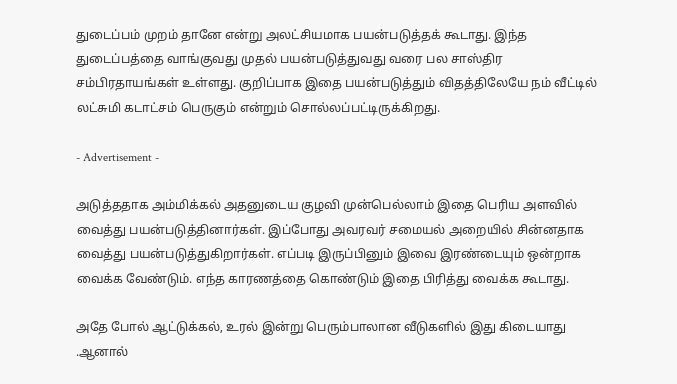துடைப்பம் முறம் தானே என்று அலட்சியமாக பயன்படுத்தக் கூடாது. இந்த துடைப்பத்தை வாங்குவது முதல் பயன்படுத்துவது வரை பல சாஸ்திர சம்பிரதாயங்கள் உள்ளது. குறிப்பாக இதை பயன்படுத்தும் விதத்திலேயே நம் வீட்டில் லட்சுமி கடாட்சம் பெருகும் என்றும் சொல்லப்பட்டிருக்கிறது.

- Advertisement -

அடுத்ததாக அம்மிக்கல் அதனுடைய குழவி முன்பெல்லாம் இதை பெரிய அளவில் வைத்து பயன்படுத்தினார்கள். இப்போது அவரவர் சமையல் அறையில் சின்னதாக வைத்து பயன்படுத்துகிறார்கள். எப்படி இருப்பினும் இவை இரண்டையும் ஒன்றாக வைக்க வேண்டும். எந்த காரணத்தை கொண்டும் இதை பிரித்து வைக்க கூடாது.

அதே போல் ஆட்டுக்கல், உரல் இன்று பெரும்பாலான வீடுகளில் இது கிடையாது .ஆனால்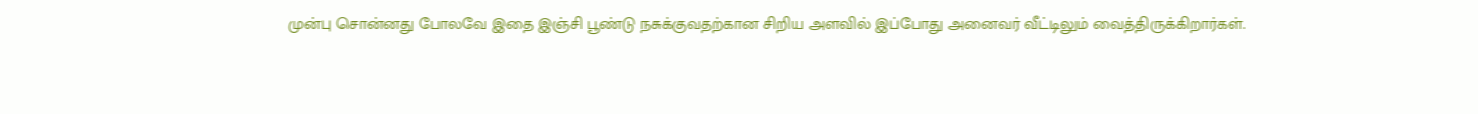முன்பு சொன்னது போலவே இதை இஞ்சி பூண்டு நசுக்குவதற்கான சிறிய அளவில் இப்போது அனைவர் வீட்டிலும் வைத்திருக்கிறார்கள்.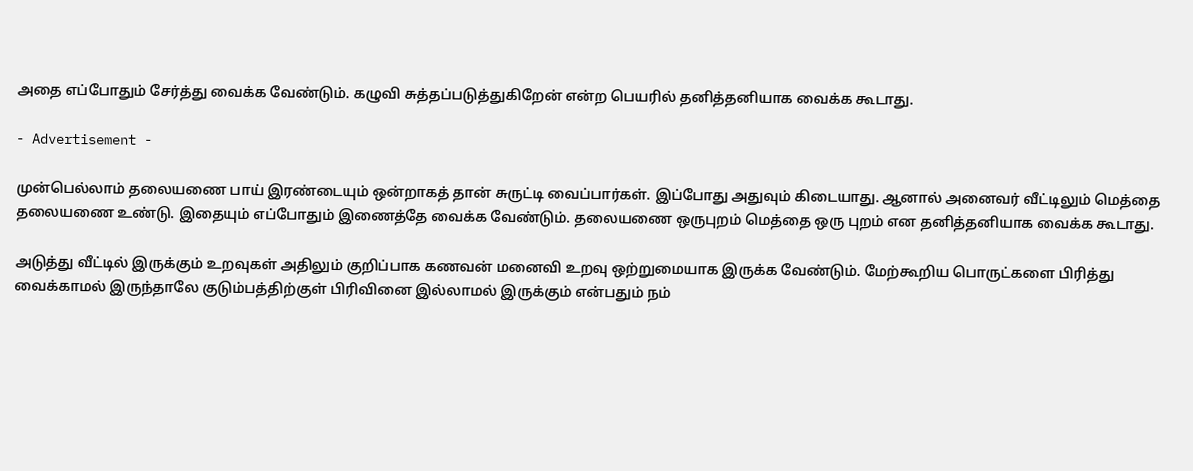அதை எப்போதும் சேர்த்து வைக்க வேண்டும். கழுவி சுத்தப்படுத்துகிறேன் என்ற பெயரில் தனித்தனியாக வைக்க கூடாது.

- Advertisement -

முன்பெல்லாம் தலையணை பாய் இரண்டையும் ஒன்றாகத் தான் சுருட்டி வைப்பார்கள். இப்போது அதுவும் கிடையாது. ஆனால் அனைவர் வீட்டிலும் மெத்தை தலையணை உண்டு. இதையும் எப்போதும் இணைத்தே வைக்க வேண்டும். தலையணை ஒருபுறம் மெத்தை ஒரு புறம் என தனித்தனியாக வைக்க கூடாது.

அடுத்து வீட்டில் இருக்கும் உறவுகள் அதிலும் குறிப்பாக கணவன் மனைவி உறவு ஒற்றுமையாக இருக்க வேண்டும். மேற்கூறிய பொருட்களை பிரித்து வைக்காமல் இருந்தாலே குடும்பத்திற்குள் பிரிவினை இல்லாமல் இருக்கும் என்பதும் நம்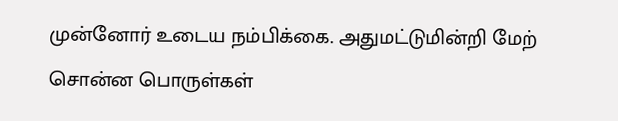முன்னோர் உடைய நம்பிக்கை. அதுமட்டுமின்றி மேற் சொன்ன பொருள்கள்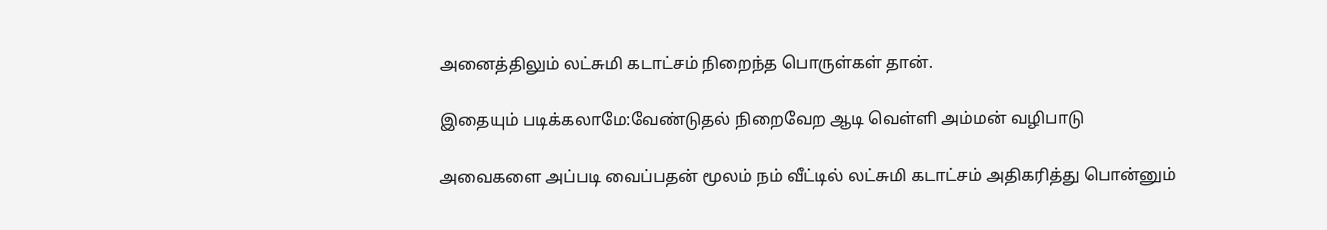அனைத்திலும் லட்சுமி கடாட்சம் நிறைந்த பொருள்கள் தான்.

இதையும் படிக்கலாமே:வேண்டுதல் நிறைவேற ஆடி வெள்ளி அம்மன் வழிபாடு

அவைகளை அப்படி வைப்பதன் மூலம் நம் வீட்டில் லட்சுமி கடாட்சம் அதிகரித்து பொன்னும்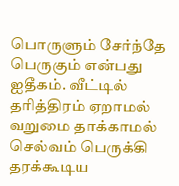பொருளும் சேர்ந்தே பெருகும் என்பது ஐதீகம். வீட்டில் தரித்திரம் ஏறாமல் வறுமை தாக்காமல் செல்வம் பெருக்கி தரக்கூடிய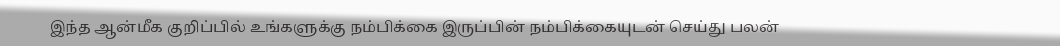இந்த ஆன்மீக குறிப்பில் உங்களுக்கு நம்பிக்கை இருப்பின் நம்பிக்கையுடன் செய்து பலன்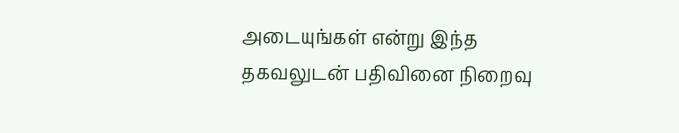அடையுங்கள் என்று இந்த தகவலுடன் பதிவினை நிறைவு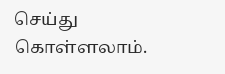செய்து கொள்ளலாம்.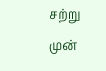சற்று முன்